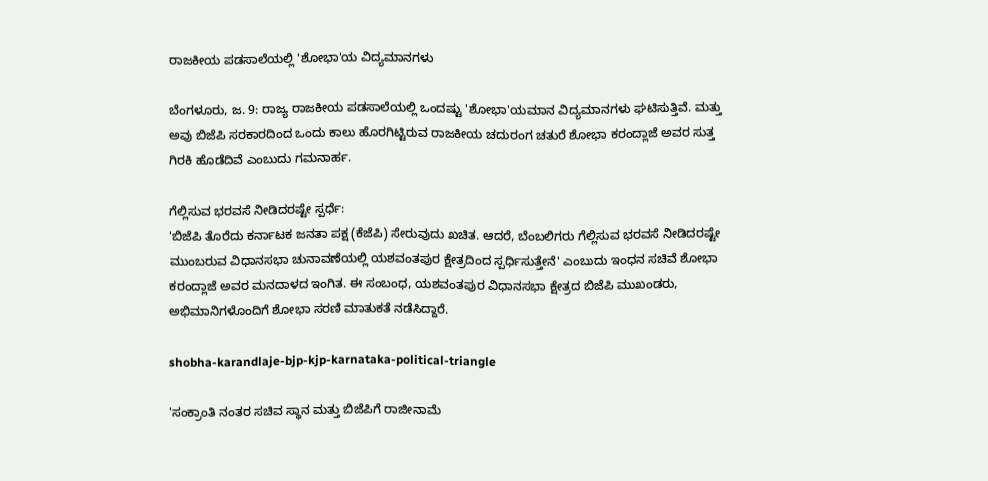ರಾಜಕೀಯ ಪಡಸಾಲೆಯಲ್ಲಿ 'ಶೋಭಾ'ಯ ವಿದ್ಯಮಾನಗಳು

ಬೆಂಗಳೂರು, ಜ. 9: ರಾಜ್ಯ ರಾಜಕೀಯ ಪಡಸಾಲೆಯಲ್ಲಿ ಒಂದಷ್ಟು 'ಶೋಭಾ'ಯಮಾನ ವಿದ್ಯಮಾನಗಳು ಘಟಿಸುತ್ತಿವೆ. ಮತ್ತು ಅವು ಬಿಜೆಪಿ ಸರಕಾರದಿಂದ ಒಂದು ಕಾಲು ಹೊರಗಿಟ್ಟಿರುವ ರಾಜಕೀಯ ಚದುರಂಗ ಚತುರೆ ಶೋಭಾ ಕರಂದ್ಲಾಜೆ ಅವರ ಸುತ್ತ ಗಿರಕಿ ಹೊಡೆದಿವೆ ಎಂಬುದು ಗಮನಾರ್ಹ.

ಗೆಲ್ಲಿಸುವ ಭರವಸೆ ನೀಡಿದರಷ್ಟೇ ಸ್ಪರ್ಧೆ:
'ಬಿಜೆಪಿ ತೊರೆದು ಕರ್ನಾಟಕ ಜನತಾ ಪಕ್ಷ (ಕೆಜೆಪಿ) ಸೇರುವುದು ಖಚಿತ. ಆದರೆ, ಬೆಂಬಲಿಗರು ಗೆಲ್ಲಿಸುವ ಭರವಸೆ ನೀಡಿದರಷ್ಟೇ ಮುಂಬರುವ ವಿಧಾನಸಭಾ ಚುನಾವಣೆಯಲ್ಲಿ ಯಶವಂತಪುರ ಕ್ಷೇತ್ರದಿಂದ ಸ್ಪರ್ಧಿಸುತ್ತೇನೆ' ಎಂಬುದು ಇಂಧನ ಸಚಿವೆ ಶೋಭಾ ಕರಂದ್ಲಾಜೆ ಅವರ ಮನದಾಳದ ಇಂಗಿತ. ಈ ಸಂಬಂಧ, ಯಶವಂತಪುರ ವಿಧಾನಸಭಾ ಕ್ಷೇತ್ರದ ಬಿಜೆಪಿ ಮುಖಂಡರು, ಅಭಿಮಾನಿಗಳೊಂದಿಗೆ ಶೋಭಾ ಸರಣಿ ಮಾತುಕತೆ ನಡೆಸಿದ್ದಾರೆ.

shobha-karandlaje-bjp-kjp-karnataka-political-triangle

'ಸಂಕ್ರಾಂತಿ ನಂತರ ಸಚಿವ ಸ್ಥಾನ ಮತ್ತು ಬಿಜೆಪಿಗೆ ರಾಜೀನಾಮೆ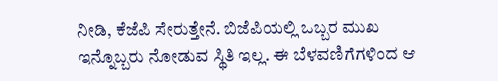ನೀಡಿ, ಕೆಜೆಪಿ ಸೇರುತ್ತೇನೆ. ಬಿಜೆಪಿಯಲ್ಲಿ ಒಬ್ಬರ ಮುಖ ಇನ್ನೊಬ್ಬರು ನೋಡುವ ಸ್ಥಿತಿ ಇಲ್ಲ. ಈ ಬೆಳವಣಿಗೆಗಳಿಂದ ಆ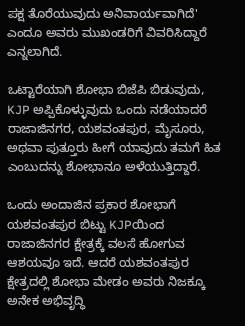ಪಕ್ಷ ತೊರೆಯುವುದು ಅನಿವಾರ್ಯವಾಗಿದೆ' ಎಂದೂ ಅವರು ಮುಖಂಡರಿಗೆ ವಿವರಿಸಿದ್ದಾರೆ ಎನ್ನಲಾಗಿದೆ.

ಒಟ್ಟಾರೆಯಾಗಿ ಶೋಭಾ ಬಿಜೆಪಿ ಬಿಡುವುದು, KJP ಅಪ್ಪಿಕೊಳ್ಳುವುದು ಒಂದು ನಡೆಯಾದರೆ ರಾಜಾಜಿನಗರ, ಯಶವಂತಪುರ, ಮೈಸೂರು, ಅಥವಾ ಪುತ್ತೂರು ಹೀಗೆ ಯಾವುದು ತಮಗೆ ಹಿತ ಎಂಬುದನ್ನು ಶೋಭಾನೂ ಅಳೆಯುತ್ತಿದ್ದಾರೆ.

ಒಂದು ಅಂದಾಜಿನ ಪ್ರಕಾರ ಶೋಭಾಗೆ ಯಶವಂತಪುರ ಬಿಟ್ಟು KJPಯಿಂದ ರಾಜಾಜಿನಗರ ಕ್ಷೇತ್ರಕ್ಕೆ ವಲಸೆ ಹೋಗುವ ಆಶಯವೂ ಇದೆ. ಆದರೆ ಯಶವಂತಪುರ ಕ್ಷೇತ್ರದಲ್ಲಿ ಶೋಭಾ ಮೇಡಂ ಅವರು ನಿಜಕ್ಕೂ ಅನೇಕ ಅಭಿವೃದ್ಧಿ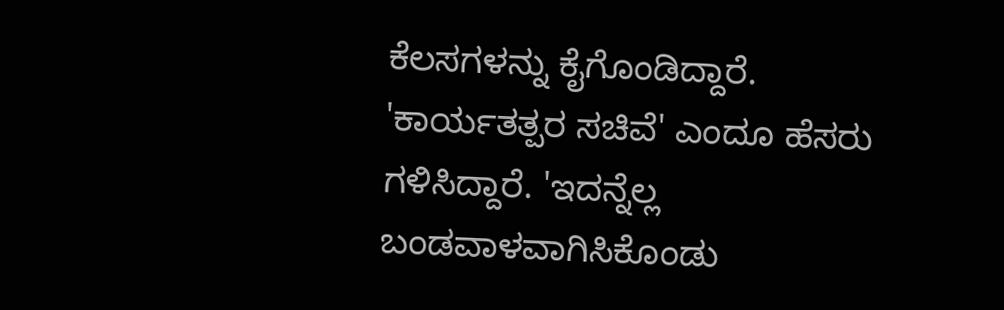ಕೆಲಸಗಳನ್ನು ಕೈಗೊಂಡಿದ್ದಾರೆ. 'ಕಾರ್ಯತತ್ಪರ ಸಚಿವೆ' ಎಂದೂ ಹೆಸರು ಗಳಿಸಿದ್ದಾರೆ. 'ಇದನ್ನೆಲ್ಲ ಬಂಡವಾಳವಾಗಿಸಿಕೊಂಡು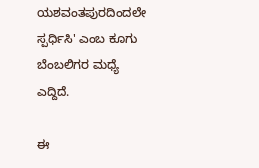ಯಶವಂತಪುರದಿಂದಲೇ ಸ್ಪರ್ಧಿಸಿ' ಎಂಬ ಕೂಗು ಬೆಂಬಲಿಗರ ಮಧ್ಯೆ ಎದ್ದಿದೆ.

ಈ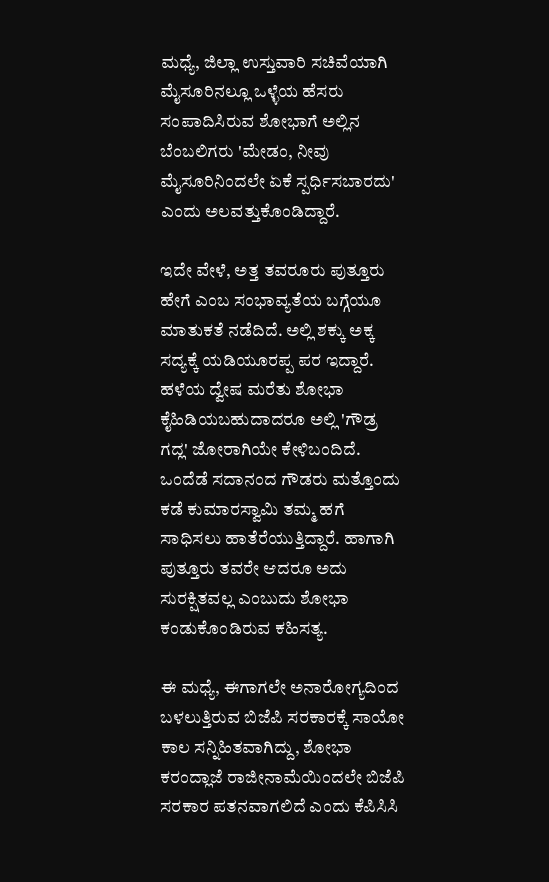ಮಧ್ಯೆ, ಜಿಲ್ಲಾ ಉಸ್ತುವಾರಿ ಸಚಿವೆಯಾಗಿ ಮೈಸೂರಿನಲ್ಲೂ ಒಳ್ಳೆಯ ಹೆಸರು ಸಂಪಾದಿಸಿರುವ ಶೋಭಾಗೆ ಅಲ್ಲಿನ ಬೆಂಬಲಿಗರು 'ಮೇಡಂ, ನೀವು ಮೈಸೂರಿನಿಂದಲೇ ಏಕೆ ಸ್ಪರ್ಧಿಸಬಾರದು' ಎಂದು ಅಲವತ್ತುಕೊಂಡಿದ್ದಾರೆ.

ಇದೇ ವೇಳೆ, ಅತ್ತ ತವರೂರು ಪುತ್ತೂರು ಹೇಗೆ ಎಂಬ ಸಂಭಾವ್ಯತೆಯ ಬಗ್ಗೆಯೂ ಮಾತುಕತೆ ನಡೆದಿದೆ. ಅಲ್ಲಿ ಶಕ್ಕು ಅಕ್ಕ ಸದ್ಯಕ್ಕೆ ಯಡಿಯೂರಪ್ಪ ಪರ ಇದ್ದಾರೆ. ಹಳೆಯ ದ್ವೇಷ ಮರೆತು ಶೋಭಾ ಕೈಹಿಡಿಯಬಹುದಾದರೂ ಅಲ್ಲಿ 'ಗೌಡ್ರ ಗದ್ಲ' ಜೋರಾಗಿಯೇ ಕೇಳಿಬಂದಿದೆ. ಒಂದೆಡೆ ಸದಾನಂದ ಗೌಡರು ಮತ್ತೊಂದು ಕಡೆ ಕುಮಾರಸ್ವಾಮಿ ತಮ್ಮ ಹಗೆ ಸಾಧಿಸಲು ಹಾತೆರೆಯುತ್ತಿದ್ದಾರೆ. ಹಾಗಾಗಿ ಪುತ್ತೂರು ತವರೇ ಆದರೂ ಅದು ಸುರಕ್ಷಿತವಲ್ಲ ಎಂಬುದು ಶೋಭಾ ಕಂಡುಕೊಂಡಿರುವ ಕಹಿಸತ್ಯ.

ಈ ಮಧ್ಯೆ, ಈಗಾಗಲೇ ಅನಾರೋಗ್ಯದಿಂದ ಬಳಲುತ್ತಿರುವ ಬಿಜೆಪಿ ಸರಕಾರಕ್ಕೆ ಸಾಯೋ ಕಾಲ ಸನ್ನಿಹಿತವಾಗಿದ್ದು, ಶೋಭಾ ಕರಂದ್ಲಾಜೆ ರಾಜೀನಾಮೆಯಿಂದಲೇ ಬಿಜೆಪಿ ಸರಕಾರ ಪತನವಾಗಲಿದೆ ಎಂದು ಕೆಪಿಸಿಸಿ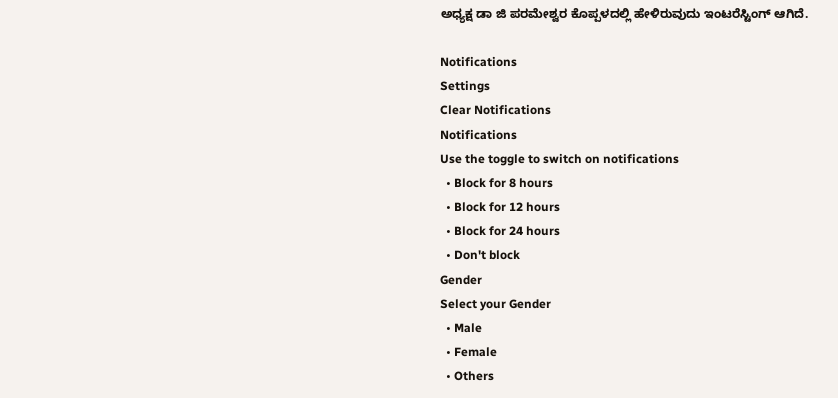ಅಧ್ಯಕ್ಷ ಡಾ ಜಿ ಪರಮೇಶ್ವರ ಕೊಪ್ಪಳದಲ್ಲಿ ಹೇಳಿರುವುದು ಇಂಟರೆಸ್ಟಿಂಗ್ ಆಗಿದೆ.

Notifications
Settings
Clear Notifications
Notifications
Use the toggle to switch on notifications
  • Block for 8 hours
  • Block for 12 hours
  • Block for 24 hours
  • Don't block
Gender
Select your Gender
  • Male
  • Female
  • Others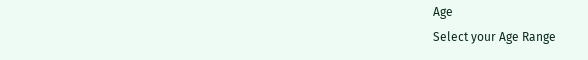Age
Select your Age Range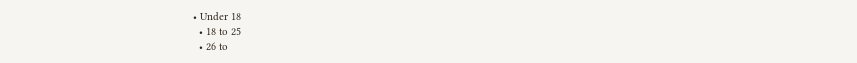• Under 18
  • 18 to 25
  • 26 to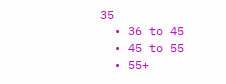35
  • 36 to 45
  • 45 to 55
  • 55+